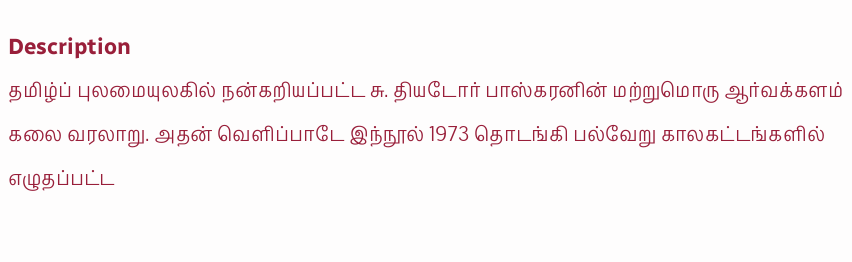Description
தமிழ்ப் புலமையுலகில் நன்கறியப்பட்ட சு. தியடோர் பாஸ்கரனின் மற்றுமொரு ஆர்வக்களம் கலை வரலாறு. அதன் வெளிப்பாடே இந்நூல் 1973 தொடங்கி பல்வேறு காலகட்டங்களில் எழுதப்பட்ட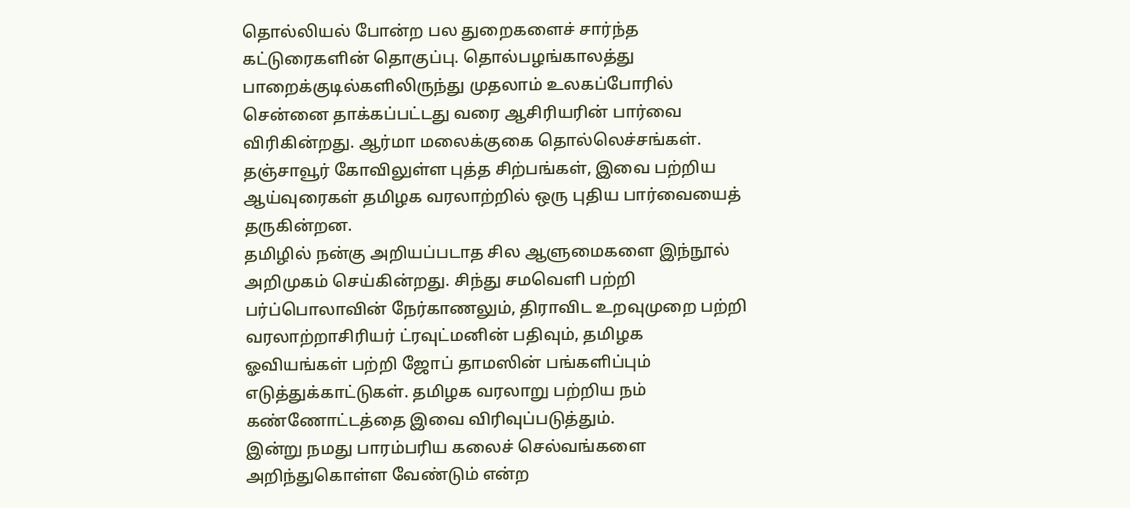தொல்லியல் போன்ற பல துறைகளைச் சார்ந்த கட்டுரைகளின் தொகுப்பு. தொல்பழங்காலத்து பாறைக்குடில்களிலிருந்து முதலாம் உலகப்போரில் சென்னை தாக்கப்பட்டது வரை ஆசிரியரின் பார்வை விரிகின்றது. ஆர்மா மலைக்குகை தொல்லெச்சங்கள். தஞ்சாவூர் கோவிலுள்ள புத்த சிற்பங்கள், இவை பற்றிய ஆய்வுரைகள் தமிழக வரலாற்றில் ஒரு புதிய பார்வையைத் தருகின்றன.
தமிழில் நன்கு அறியப்படாத சில ஆளுமைகளை இந்நூல் அறிமுகம் செய்கின்றது. சிந்து சமவெளி பற்றி பர்ப்பொலாவின் நேர்காணலும், திராவிட உறவுமுறை பற்றி வரலாற்றாசிரியர் ட்ரவுட்மனின் பதிவும், தமிழக ஓவியங்கள் பற்றி ஜோப் தாமஸின் பங்களிப்பும் எடுத்துக்காட்டுகள். தமிழக வரலாறு பற்றிய நம் கண்ணோட்டத்தை இவை விரிவுப்படுத்தும்.
இன்று நமது பாரம்பரிய கலைச் செல்வங்களை அறிந்துகொள்ள வேண்டும் என்ற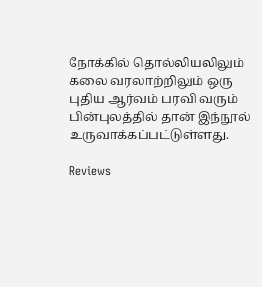நோக்கில் தொல்லியலிலும் கலை வரலாற்றிலும் ஒரு புதிய ஆர்வம் பரவி வரும் பின்புலத்தில் தான் இந்நூல் உருவாக்கப்பட்டுள்ளது.

Reviews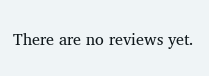There are no reviews yet.